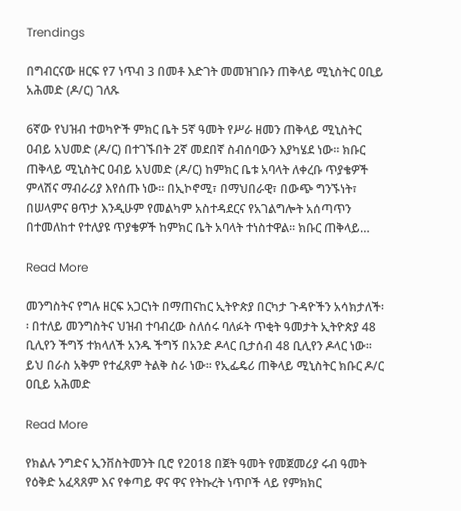Trendings

በግብርናው ዘርፍ የ7 ነጥብ 3 በመቶ እድገት መመዝገቡን ጠቅላይ ሚኒስትር ዐቢይ አሕመድ (ዶ/ር) ገለጹ

6ኛው የህዝብ ተወካዮች ምክር ቤት 5ኛ ዓመት የሥራ ዘመን ጠቅላይ ሚኒስትር ዐብይ አህመድ (ዶ/ር) በተገኙበት 2ኛ መደበኛ ስብሰባውን እያካሄደ ነው፡፡ ክቡር ጠቅላይ ሚኒስትር ዐብይ አህመድ (ዶ/ር) ከምክር ቤቱ አባላት ለቀረቡ ጥያቄዎች ምላሽና ማብራሪያ እየሰጡ ነው፡፡ በኢኮኖሚ፣ በማህበራዊ፣ በውጭ ግንኙነት፣ በሠላምና ፀጥታ እንዲሁም የመልካም አስተዳደርና የአገልግሎት አሰጣጥን በተመለከተ የተለያዩ ጥያቄዎች ከምክር ቤት አባላት ተነስተዋል፡፡ ክቡር ጠቅላይ…

Read More

መንግስትና የግሉ ዘርፍ አጋርነት በማጠናከር ኢትዮጵያ በርካታ ጉዳዮችን አሳክታለች፡፡ በተለይ መንግስትና ህዝብ ተባብረው ስለሰሩ ባለፉት ጥቂት ዓመታት ኢትዮጵያ 48 ቢሊየን ችግኝ ተክላለች አንዱ ችግኝ በአንድ ዶላር ቢታሰብ 48 ቢሊየን ዶላር ነው፡፡ ይህ በራስ አቅም የተፈጸም ትልቅ ስራ ነው፡፡ የኢፌዴሪ ጠቅላይ ሚኒስትር ክቡር ዶ/ር ዐቢይ አሕመድ

Read More

የክልሉ ንግድና ኢንቨስትመንት ቢሮ የ2018 በጀት ዓመት የመጀመሪያ ሩብ ዓመት የዕቅድ አፈጻጸም እና የቀጣይ ዋና ዋና የትኩረት ነጥቦች ላይ የምክክር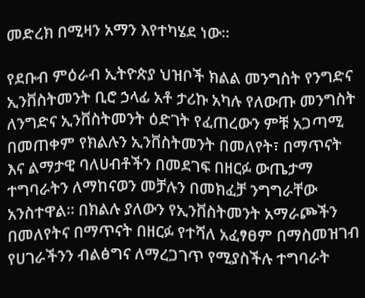መድረክ በሚዛን አማን እየተካሄደ ነው።

የደቡብ ምዕራብ ኢትዮጵያ ህዝቦች ክልል መንግስት የንግድና ኢንቨስትመንት ቢሮ ኃላፊ አቶ ታሪኩ አካሉ የለውጡ መንግስት ለንግድና ኢንቨስትመንት ዕድገት የፈጠረውን ምቹ አጋጣሚ በመጠቀም የክልሉን ኢንቨስትመንት በመለየት፣ በማጥናት እና ልማታዊ ባለሀብቶችን በመደገፍ በዘርፉ ውጤታማ ተግባራትን ለማከናወን መቻሉን በመክፈቻ ንግግራቸው አንስተዋል። በክልሉ ያለውን የኢንቨስትመንት አማራጮችን በመለየትና በማጥናት በዘርፉ የተሻለ አፈፃፀም በማስመዝገብ የሀገራችንን ብልፅግና ለማረጋገጥ የሚያስችሉ ተግባራት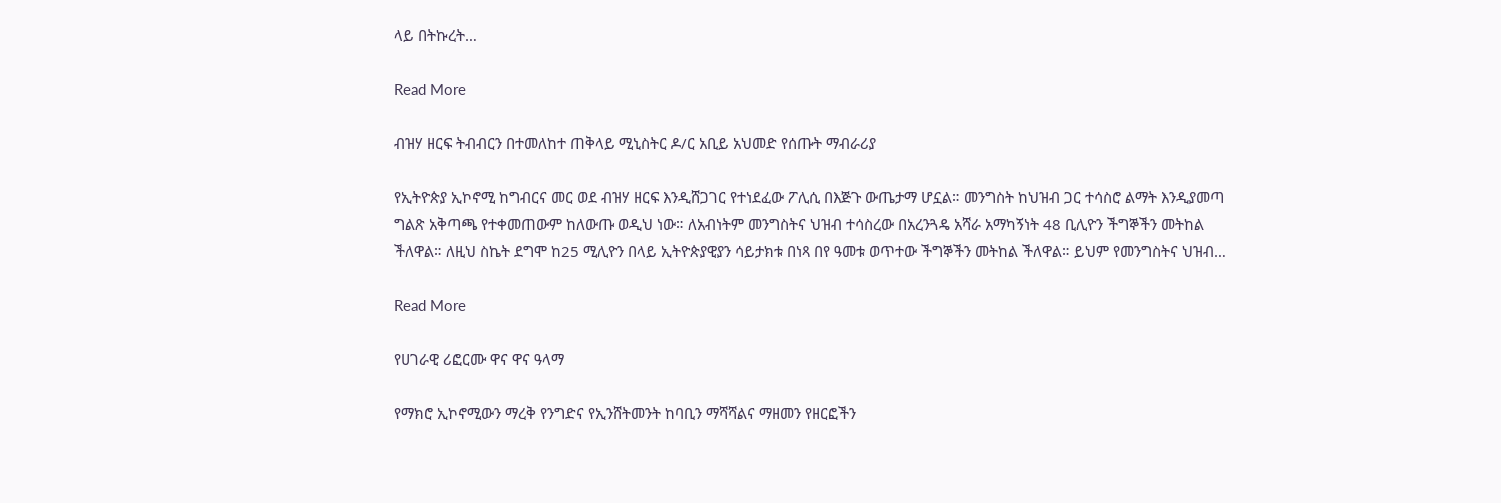ላይ በትኩረት…

Read More

ብዝሃ ዘርፍ ትብብርን በተመለከተ ጠቅላይ ሚኒስትር ዶ/ር አቢይ አህመድ የሰጡት ማብራሪያ

የኢትዮጵያ ኢኮኖሚ ከግብርና መር ወደ ብዝሃ ዘርፍ እንዲሸጋገር የተነደፈው ፖሊሲ በእጅጉ ውጤታማ ሆኗል። መንግስት ከህዝብ ጋር ተሳስሮ ልማት እንዲያመጣ ግልጽ አቅጣጫ የተቀመጠውም ከለውጡ ወዲህ ነው። ለአብነትም መንግስትና ህዝብ ተሳስረው በአረንጓዴ አሻራ አማካኝነት 48 ቢሊዮን ችግኞችን መትከል ችለዋል። ለዚህ ስኬት ደግሞ ከ25 ሚሊዮን በላይ ኢትዮጵያዊያን ሳይታክቱ በነጻ በየ ዓመቱ ወጥተው ችግኞችን መትከል ችለዋል። ይህም የመንግስትና ህዝብ…

Read More

የሀገራዊ ሪፎርሙ ዋና ዋና ዓላማ

የማክሮ ኢኮኖሚውን ማረቅ የንግድና የኢንሸትመንት ከባቢን ማሻሻልና ማዘመን የዘርፎችን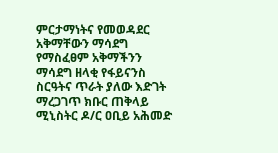ምርታማነትና የመወዳደር አቅማቸውን ማሳደግ የማስፈፀም አቅማችንን ማሳደግ ዘላቂ የፋይናንስ ስርዓትና ጥራት ያለው እድገት ማረጋገጥ ክቡር ጠቅላይ ሚኒስትር ዶ/ር ዐቢይ አሕመድ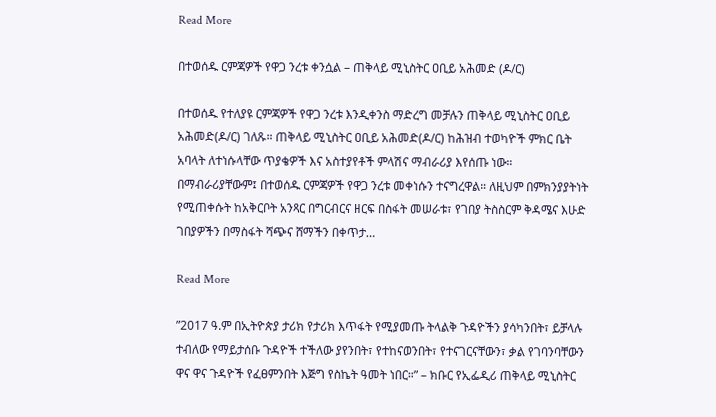Read More

በተወሰዱ ርምጃዎች የዋጋ ንረቱ ቀንሷል – ጠቅላይ ሚኒስትር ዐቢይ አሕመድ (ዶ/ር)

በተወሰዱ የተለያዩ ርምጃዎች የዋጋ ንረቱ እንዲቀንስ ማድረግ መቻሉን ጠቅላይ ሚኒስትር ዐቢይ አሕመድ(ዶ/ር) ገለጹ። ጠቅላይ ሚኒስትር ዐቢይ አሕመድ(ዶ/ር) ከሕዝብ ተወካዮች ምክር ቤት አባላት ለተነሱላቸው ጥያቄዎች እና አስተያየቶች ምላሽና ማብራሪያ እየሰጡ ነው። በማብራሪያቸውም፤ በተወሰዱ ርምጃዎች የዋጋ ንረቱ መቀነሱን ተናግረዋል። ለዚህም በምክንያያትነት የሚጠቀሱት ከአቅርቦት አንጻር በግርብርና ዘርፍ በስፋት መሠራቱ፣ የገበያ ትስስርም ቅዳሜና እሁድ ገበያዎችን በማስፋት ሻጭና ሸማችን በቀጥታ…

Read More

”2017 ዓ.ም በኢትዮጵያ ታሪክ የታሪክ እጥፋት የሚያመጡ ትላልቅ ጉዳዮችን ያሳካንበት፣ ይቻላሉ ተብለው የማይታሰቡ ጉዳዮች ተችለው ያየንበት፣ የተከናወንበት፣ የተናገርናቸውን፣ ቃል የገባንባቸውን ዋና ዋና ጉዳዮች የፈፀምንበት እጅግ የስኬት ዓመት ነበር።” – ክቡር የኢፌዲሪ ጠቅላይ ሚኒስትር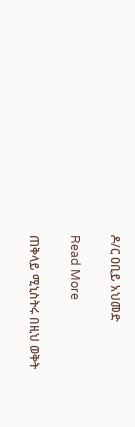ዶ/ር ዐቢይ አህመድ

Read More

ጠቅላይ ሚኒስትሩ በዚህ ወቅት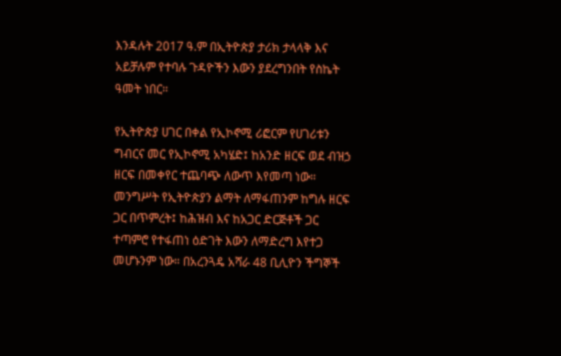እንዳሉት 2017 ዓ.ም በኢትዮጵያ ታሪክ ታላላቅ እና አይቻሉም የተባሉ ጉዳዮችን እውን ያደረግንበት የስኬት ዓመት ነበር።

የኢትዮጵያ ሀገር በቀል የኢኮኖሚ ሪፎርም የሀገሪቱን ግብርና መር የኢኮኖሚ አካሄድ፤ ከአንድ ዘርፍ ወደ ብዝኃ ዘርፍ በመቀየር ተጨባጭ ለውጥ እየመጣ ነው። መንግሥት የኢትዮጵያን ልማት ለማፋጠንም ከግሉ ዘርፍ ጋር በጥምረት፤ ከሕዝብ እና ከአጋር ድርጅቶች ጋር ተጣምሮ የተፋጠነ ዕድገት እውን ለማድረግ እየተጋ መሆኑንም ነው። በአረንጓዴ አሻራ 48 ቢሊዮን ችግኞች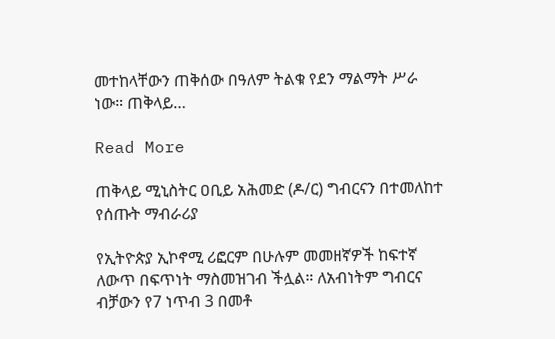መተከላቸውን ጠቅሰው በዓለም ትልቁ የደን ማልማት ሥራ ነው። ጠቅላይ…

Read More

ጠቅላይ ሚኒስትር ዐቢይ አሕመድ (ዶ/ር) ግብርናን በተመለከተ የሰጡት ማብራሪያ

የኢትዮጵያ ኢኮኖሚ ሪፎርም በሁሉም መመዘኛዎች ከፍተኛ ለውጥ በፍጥነት ማስመዝገብ ችሏል። ለአብነትም ግብርና ብቻውን የ7 ነጥብ 3 በመቶ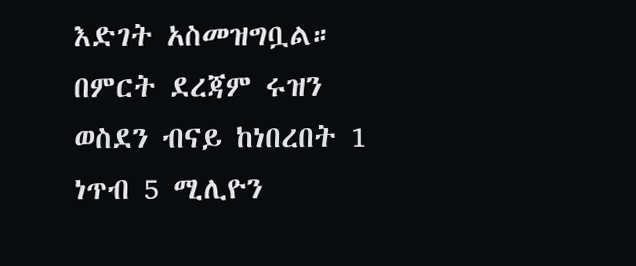እድገት አስመዝግቧል። በምርት ደረጃም ሩዝን ወስደን ብናይ ከነበረበት 1 ነጥብ 5 ሚሊዮን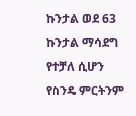ኩንታል ወደ 63 ኩንታል ማሳደግ የተቻለ ሲሆን የስንዴ ምርትንም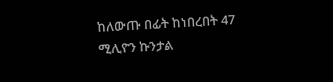ከለውጡ በፊት ከነበረበት 47 ሚሊዮን ኩንታል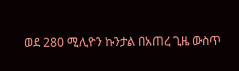ወደ 280 ሚሊዮን ኩንታል በአጠረ ጊዜ ውስጥ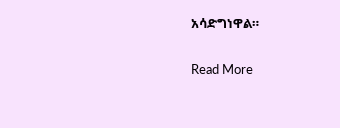አሳድግነዋል።

Read More